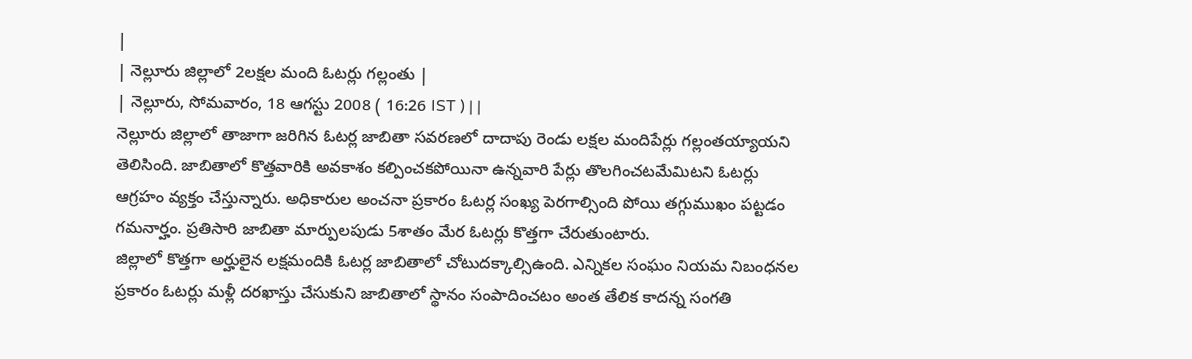|
| నెల్లూరు జిల్లాలో 2లక్షల మంది ఓటర్లు గల్లంతు |
| నెల్లూరు, సోమవారం, 18 ఆగస్టు 2008 ( 16:26 IST ) | |
నెల్లూరు జిల్లాలో తాజాగా జరిగిన ఓటర్ల జాబితా సవరణలో దాదాపు రెండు లక్షల మందిపేర్లు గల్లంతయ్యాయని తెలిసింది. జాబితాలో కొత్తవారికి అవకాశం కల్పించకపోయినా ఉన్నవారి పేర్లు తొలగించటమేమిటని ఓటర్లు ఆగ్రహం వ్యక్తం చేస్తున్నారు. అధికారుల అంచనా ప్రకారం ఓటర్ల సంఖ్య పెరగాల్సింది పోయి తగ్గుముఖం పట్టడం గమనార్హం. ప్రతిసారి జాబితా మార్పులపుడు 5శాతం మేర ఓటర్లు కొత్తగా చేరుతుంటారు.
జిల్లాలో కొత్తగా అర్హులైన లక్షమందికి ఓటర్ల జాబితాలో చోటుదక్కాల్సిఉంది. ఎన్నికల సంఘం నియమ నిబంధనల ప్రకారం ఓటర్లు మళ్లీ దరఖాస్తు చేసుకుని జాబితాలో స్థానం సంపాదించటం అంత తేలిక కాదన్న సంగతి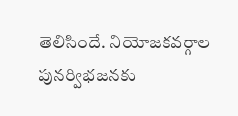తెలిసిందే. నియోజకవర్గాల పునర్విభజనకు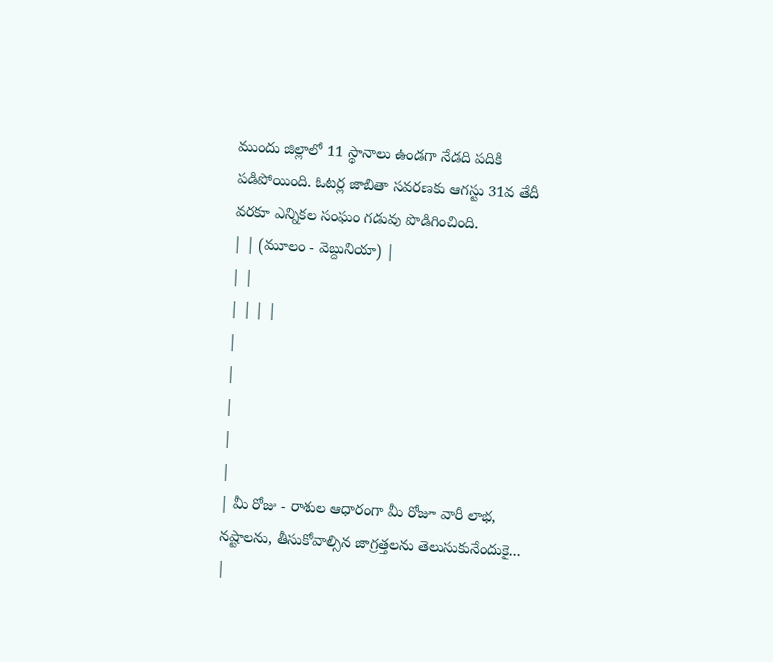ముందు జిల్లాలో 11 స్థానాలు ఉండగా నేడది పదికి పడిపోయింది. ఓటర్ల జాబితా సవరణకు ఆగస్టు 31వ తేదీ వరకూ ఎన్నికల సంఘం గడువు పొడిగించింది.
| | (మూలం - వెబ్దునియా) |
| |
| | | |
|
|
|
|
|
| మీ రోజు - రాశుల ఆధారంగా మీ రోజూ వారీ లాభ, నష్టాలను, తీసుకోవాల్సిన జాగ్రత్తలను తెలుసుకునేందుకై... |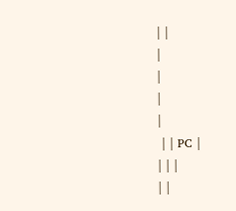| |
|
|
|
|
 | | PC |
| | |
| |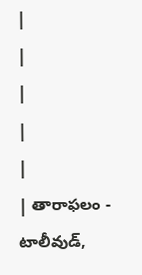|
|
|
|
|
| తారాఫలం - టాలీవుడ్,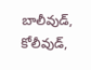బాలీవుడ్, కోలీవుడ్,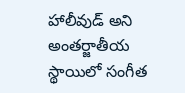హాలీవుడ్ అని అంతర్జాతీయ స్థాయిలో సంగీత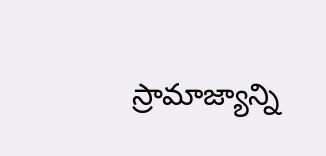స్రామాజ్యాన్ని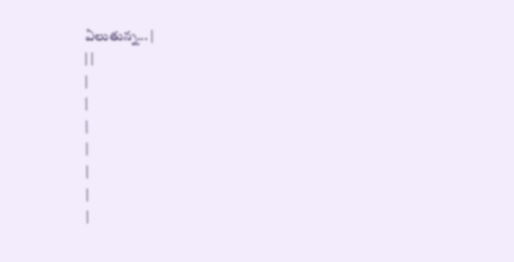ఏలుతున్న... |
| |
|
|
|
|
|
|
|